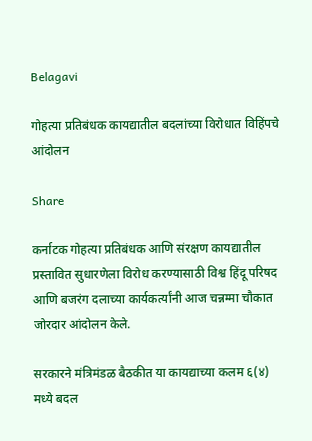Belagavi

गोहत्या प्रतिबंधक कायद्यातील बदलांच्या विरोधात विहिंपचे आंदोलन

Share

कर्नाटक गोहत्या प्रतिबंधक आणि संरक्षण कायद्यातील प्रस्तावित सुधारणेला विरोध करण्यासाठी विश्व हिंदू परिषद आणि बजरंग दलाच्या कार्यकर्त्यांनी आज चन्नम्मा चौकात जोरदार आंदोलन केले.

सरकारने मंत्रिमंडळ बैठकीत या कायद्याच्या कलम ६(४) मध्ये बदल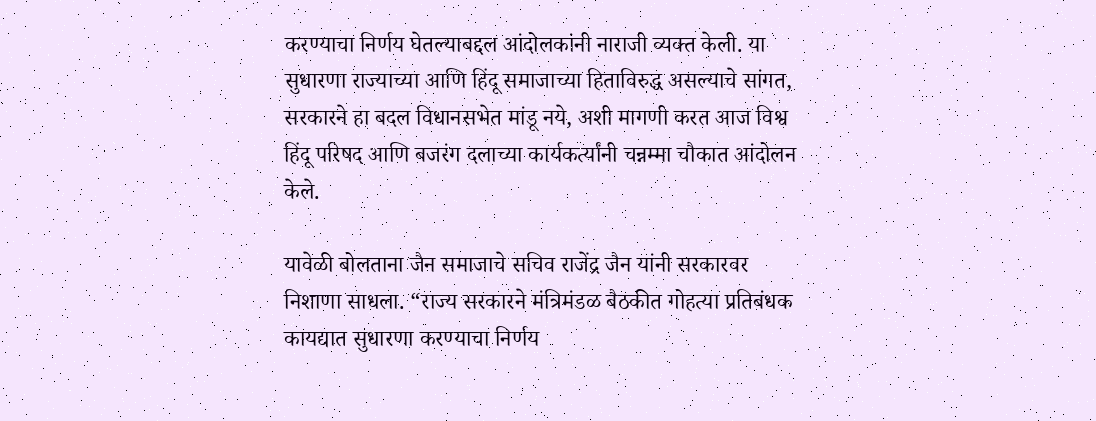करण्याचा निर्णय घेतल्याबद्दल आंदोलकांनी नाराजी व्यक्त केली. या सुधारणा राज्याच्या आणि हिंदू समाजाच्या हिताविरुद्ध असल्याचे सांगत, सरकारने हा बदल विधानसभेत मांडू नये, अशी मागणी करत आज विश्व हिंदू परिषद आणि बजरंग दलाच्या कार्यकर्त्यांनी चन्नम्मा चौकात आंदोलन केले.

यावेळी बोलताना जैन समाजाचे सचिव राजेंद्र जैन यांनी सरकारवर निशाणा साधला. “राज्य सरकारने मंत्रिमंडळ बैठकीत गोहत्या प्रतिबंधक कायद्यात सुधारणा करण्याचा निर्णय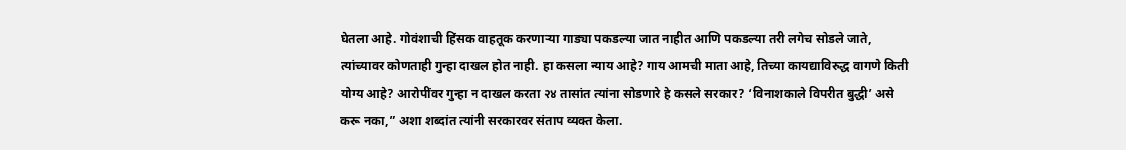घेतला आहे. गोवंशाची हिंसक वाहतूक करणाऱ्या गाड्या पकडल्या जात नाहीत आणि पकडल्या तरी लगेच सोडले जाते, त्यांच्यावर कोणताही गुन्हा दाखल होत नाही. हा कसला न्याय आहे? गाय आमची माता आहे, तिच्या कायद्याविरुद्ध वागणे किती योग्य आहे? आरोपींवर गुन्हा न दाखल करता २४ तासांत त्यांना सोडणारे हे कसले सरकार? ‘विनाशकाले विपरीत बुद्धी’ असे करू नका,” अशा शब्दांत त्यांनी सरकारवर संताप व्यक्त केला.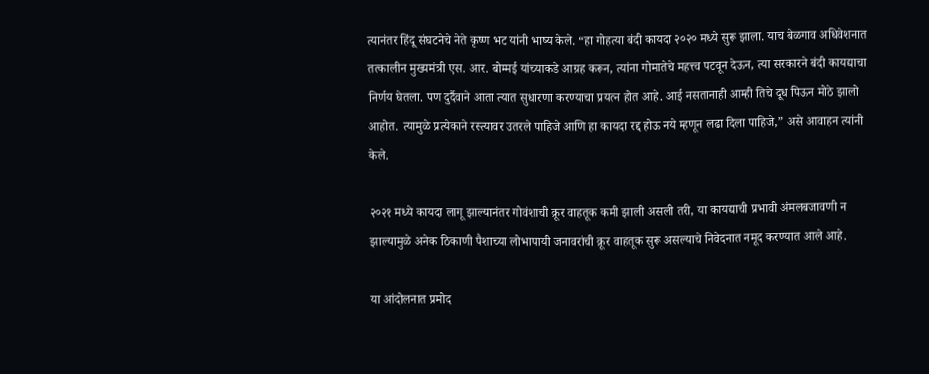त्यानंतर हिंदू संघटनेचे नेते कृष्ण भट यांनी भाष्य केले. “हा गोहत्या बंदी कायदा २०२० मध्ये सुरू झाला. याच बेळगाव अधिवेशनात तत्कालीन मुख्यमंत्री एस. आर. बोम्मई यांच्याकडे आग्रह करून, त्यांना गोमातेचे महत्त्व पटवून देऊन, त्या सरकारने बंदी कायद्याचा निर्णय घेतला. पण दुर्दैवाने आता त्यात सुधारणा करण्याचा प्रयत्न होत आहे. आई नसतानाही आम्ही तिचे दूध पिऊन मोठे झालो आहोत. त्यामुळे प्रत्येकाने रस्त्यावर उतरले पाहिजे आणि हा कायदा रद्द होऊ नये म्हणून लढा दिला पाहिजे,” असे आवाहन त्यांनी केले.

२०२१ मध्ये कायदा लागू झाल्यानंतर गोवंशाची क्रूर वाहतूक कमी झाली असली तरी, या कायद्याची प्रभावी अंमलबजावणी न झाल्यामुळे अनेक ठिकाणी पैशाच्या लोभापायी जनावरांची क्रूर वाहतूक सुरू असल्याचे निवेदनात नमूद करण्यात आले आहे.

या आंदोलनात प्रमोद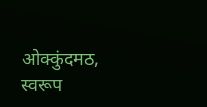ओक्कुंदमठ, स्वरूप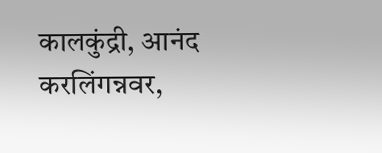कालकुंद्री, आनंद करलिंगन्नवर,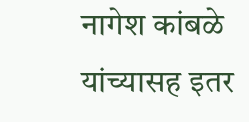नागेश कांबळे यांच्यासह इतर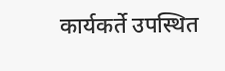कार्यकर्ते उपस्थित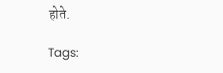होते.

Tags: